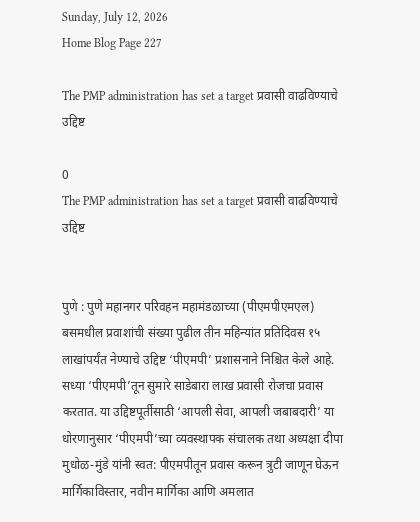Sunday, July 12, 2026
Home Blog Page 227

The PMP administration has set a target प्रवासी वाढविण्याचे उद्दिष्ट

0
The PMP administration has set a target प्रवासी वाढविण्याचे उद्दिष्ट


पुणे : पुणे महानगर परिवहन महामंडळाच्या (पीएमपीएमएल) बसमधील प्रवाशांची संख्या पुढील तीन महिन्यांत प्रतिदिवस १५ लाखांपर्यंत नेण्याचे उद्दिष्ट ‘पीएमपी’ प्रशासनाने निश्चित केले आहे. सध्या ‘पीएमपी’तून सुमारे साडेबारा लाख प्रवासी रोजचा प्रवास करतात. या उद्दिष्टपूर्तीसाठी ‘आपली सेवा, आपली जबाबदारी’ या धोरणानुसार ‘पीएमपी’च्या व्यवस्थापक संचालक तथा अध्यक्षा दीपा मुधोळ-मुंडे यांनी स्वत: पीएमपीतून प्रवास करून त्रुटी जाणून घेऊन मार्गिकाविस्तार, नवीन मार्गिका आणि अमलात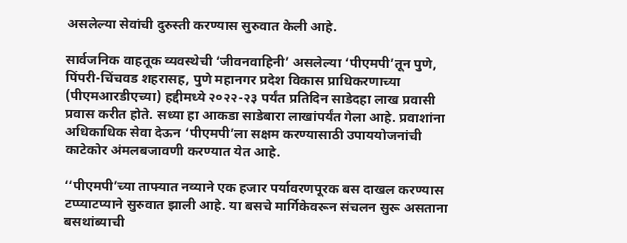असलेल्या सेवांची दुरुस्ती करण्यास सुरुवात केली आहे.

सार्वजनिक वाहतूक व्यवस्थेची ‘जीवनवाहिनी’ असलेल्या ‘पीएमपी’तून पुणे, पिंपरी-चिंचवड शहरासह, पुणे महानगर प्रदेश विकास प्राधिकरणाच्या (पीएमआरडीएच्या) हद्दीमध्ये २०२२-२३ पर्यंत प्रतिदिन साडेदहा लाख प्रवासी प्रवास करीत होते. सध्या हा आकडा साडेबारा लाखांपर्यंत गेला आहे. प्रवाशांना अधिकाधिक सेवा देऊन ‘पीएमपी’ला सक्षम करण्यासाठी उपाययोजनांची काटेकोर अंमलबजावणी करण्यात येत आहे.

‘‘पीएमपी’च्या ताफ्यात नव्याने एक हजार पर्यावरणपूरक बस दाखल करण्यास टप्प्याटप्याने सुरुवात झाली आहे. या बसचे मार्गिकेवरून संचलन सुरू असताना बसथांब्याची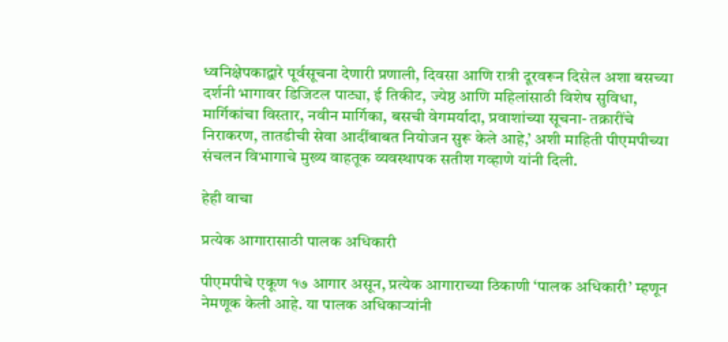ध्वनिक्षेपकाद्वारे पूर्वसूचना देणारी प्रणाली, दिवसा आणि रात्री दूरवरून दिसेल अशा बसच्या दर्शनी भागावर डिजिटल पाट्या, ई तिकीट, ज्येष्ठ आणि महिलांसाठी विशेष सुविधा, मार्गिकांचा विस्तार, नवीन मार्गिका, बसची वेगमर्यादा, प्रवाशांच्या सूचना- तक्रारींचे निराकरण, तातडीची सेवा आदींबाबत नियोजन सुरू केले आहे,’ अशी माहिती पीएमपीच्या संचलन विभागाचे मुख्य वाहतूक व्यवस्थापक सतीश गव्हाणे यांनी दिली.

हेही वाचा

प्रत्येक आगारासाठी पालक अधिकारी

पीएमपीचे एकूण १७ आगार असून, प्रत्येक आगाराच्या ठिकाणी ‘पालक अधिकारी’ म्हणून नेमणूक केली आहे. या पालक अधिकाऱ्यांनी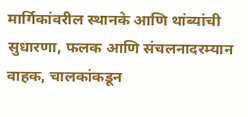मार्गिकांवरील स्थानके आणि थांब्यांची सुधारणा, फलक आणि संचलनादरम्यान वाहक, चालकांकडून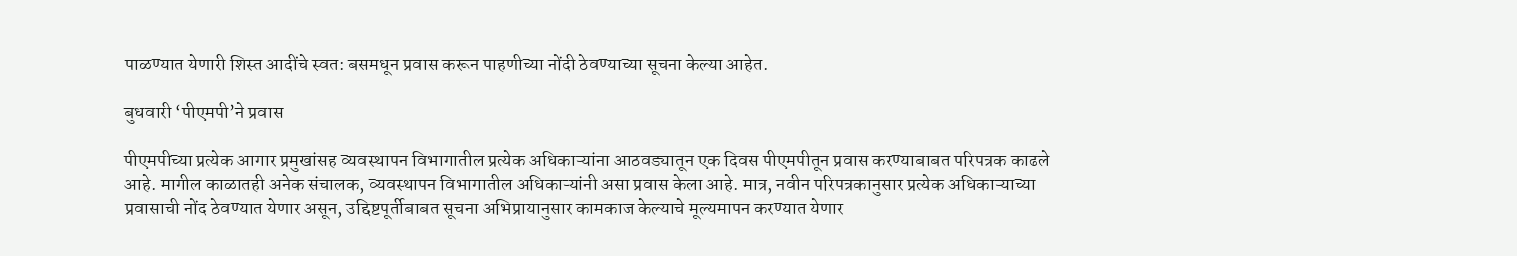पाळण्यात येणारी शिस्त आदींचे स्वत: बसमधून प्रवास करून पाहणीच्या नोंदी ठेवण्याच्या सूचना केल्या आहेत.

बुधवारी ‘पीएमपी’ने प्रवास

पीएमपीच्या प्रत्येक आगार प्रमुखांसह व्यवस्थापन विभागातील प्रत्येक अधिकाऱ्यांना आठवड्यातून एक दिवस पीएमपीतून प्रवास करण्याबाबत परिपत्रक काढले आहे. मागील काळातही अनेक संचालक, व्यवस्थापन विभागातील अधिकाऱ्यांनी असा प्रवास केला आहे. मात्र, नवीन परिपत्रकानुसार प्रत्येक अधिकाऱ्याच्या प्रवासाची नोंद ठेवण्यात येणार असून, उद्दिष्टपूर्तीबाबत सूचना अभिप्रायानुसार कामकाज केल्याचे मूल्यमापन करण्यात येणार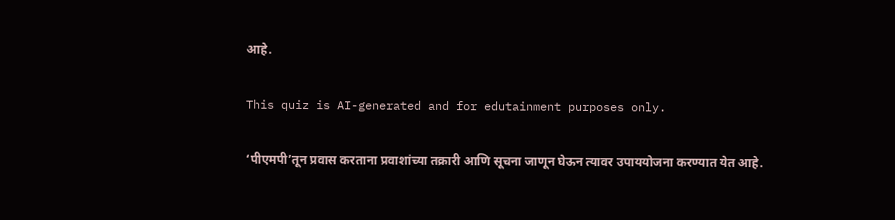आहे.

This quiz is AI-generated and for edutainment purposes only.

‘पीएमपी’तून प्रवास करताना प्रवाशांच्या तक्रारी आणि सूचना जाणून घेऊन त्यावर उपाययोजना करण्यात येत आहे.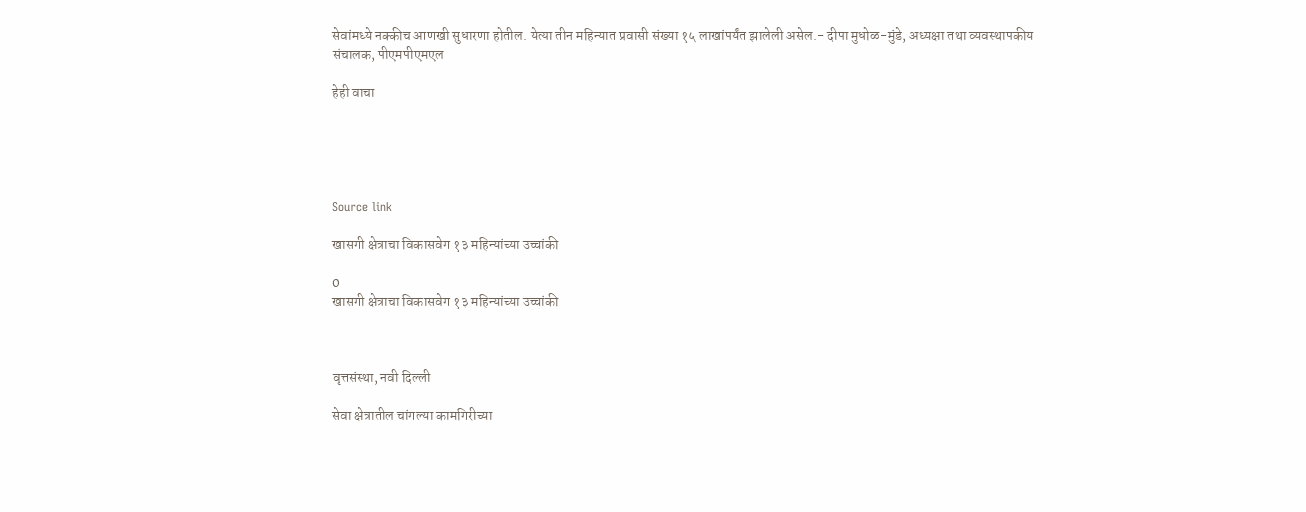सेवांमध्ये नक्कीच आणखी सुधारणा होतील. येत्या तीन महिन्यात प्रवासी संख्या १५ लाखांपर्यंत झालेली असेल.- दीपा मुधोळ-मुंडे, अध्यक्षा तथा व्यवस्थापकीय संचालक, पीएमपीएमएल

हेही वाचा





Source link

खासगी क्षेत्राचा विकासवेग १३ महिन्यांच्या उच्चांकी

0
खासगी क्षेत्राचा विकासवेग १३ महिन्यांच्या उच्चांकी



वृत्तसंस्था, नवी दिल्ली

सेवा क्षेत्रातील चांगल्या कामगिरीच्या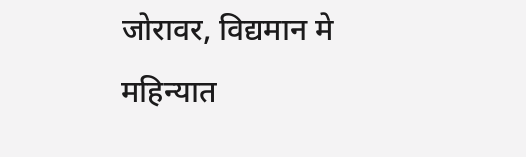जोरावर, विद्यमान मे महिन्यात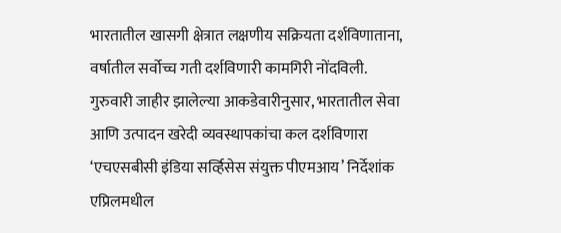भारतातील खासगी क्षेत्रात लक्षणीय सक्रियता दर्शविणाताना, वर्षातील सर्वोच्च गती दर्शविणारी कामगिरी नोंदविली. गुरुवारी जाहीर झालेल्या आकडेवारीनुसार, भारतातील सेवा आणि उत्पादन खरेदी व्यवस्थापकांचा कल दर्शविणारा ‘एचएसबीसी इंडिया सर्व्हिसेस संयुक्त पीएमआय’ निर्देशांक एप्रिलमधील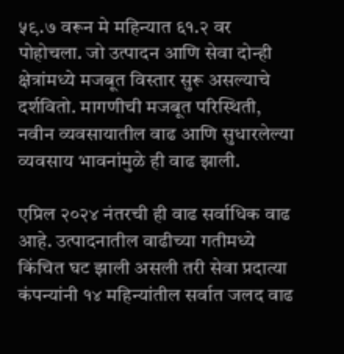५९.७ वरून मे महिन्यात ६१.२ वर पोहोचला. जो उत्पादन आणि सेवा दोन्ही क्षेत्रांमध्ये मजबूत विस्तार सुरू असल्याचे दर्शवितो. मागणीची मजबूत परिस्थिती, नवीन व्यवसायातील वाढ आणि सुधारलेल्या व्यवसाय भावनांमुळे ही वाढ झाली.

एप्रिल २०२४ नंतरची ही वाढ सर्वाधिक वाढ आहे. उत्पादनातील वाढीच्या गतीमध्ये किंचित घट झाली असली तरी सेवा प्रदात्या कंपन्यांनी १४ महिन्यांतील सर्वात जलद वाढ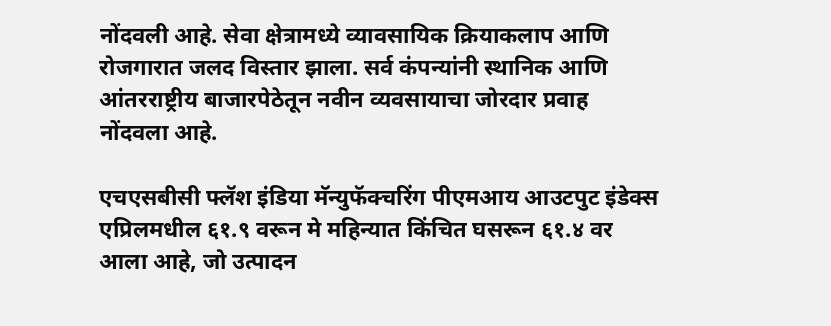नोंदवली आहे. सेवा क्षेत्रामध्ये व्यावसायिक क्रियाकलाप आणि रोजगारात जलद विस्तार झाला. सर्व कंपन्यांनी स्थानिक आणि आंतरराष्ट्रीय बाजारपेठेतून नवीन व्यवसायाचा जोरदार प्रवाह नोंदवला आहे.

एचएसबीसी फ्लॅश इंडिया मॅन्युफॅक्चरिंग पीएमआय आउटपुट इंडेक्स एप्रिलमधील ६१.९ वरून मे महिन्यात किंचित घसरून ६१.४ वर आला आहे, जो उत्पादन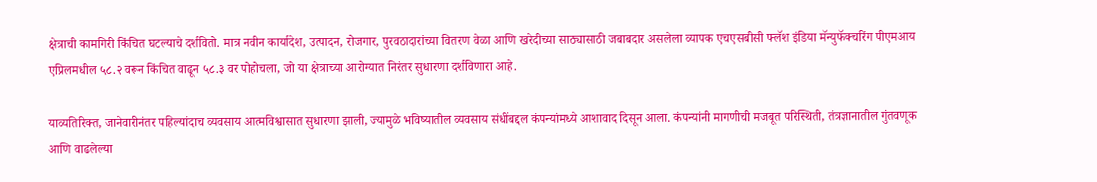क्षेत्राची कामगिरी किंचित घटल्याचे दर्शवितो. मात्र नवीन कार्यादेश, उत्पादन, रोजगार, पुरवठादारांच्या वितरण वेळा आणि खरेदीच्या साठ्यासाठी जबाबदार असलेला व्यापक एचएसबीसी फ्लॅश इंडिया मॅन्युफॅक्चरिंग पीएमआय एप्रिलमधील ५८.२ वरून किंचित वाढून ५८.३ वर पोहोचला, जो या क्षेत्राच्या आरोग्यात निरंतर सुधारणा दर्शविणारा आहे.

याव्यतिरिक्त, जानेवारीनंतर पहिल्यांदाच व्यवसाय आत्मविश्वासात सुधारणा झाली, ज्यामुळे भविष्यातील व्यवसाय संधींबद्दल कंपन्यांमध्ये आशावाद दिसून आला. कंपन्यांनी मागणीची मजबूत परिस्थिती, तंत्रज्ञानातील गुंतवणूक आणि वाढलेल्या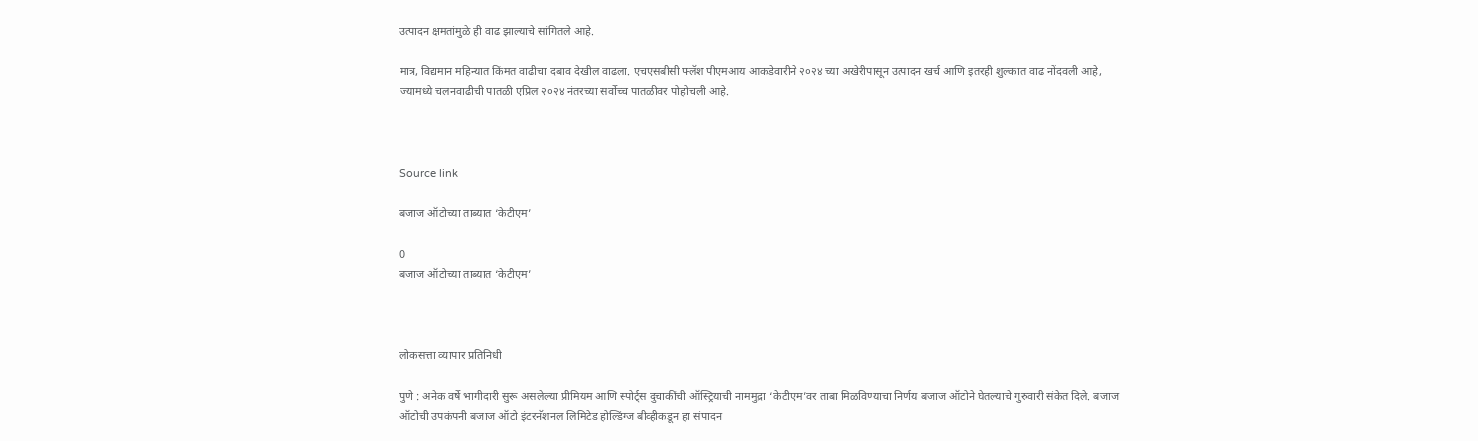उत्पादन क्षमतांमुळे ही वाढ झाल्याचे सांगितले आहे.

मात्र, विद्यमान महिन्यात किंमत वाढीचा दबाव देखील वाढला. एचएसबीसी फ्लॅश पीएमआय आकडेवारीने २०२४ च्या अखेरीपासून उत्पादन खर्च आणि इतरही शुल्कात वाढ नोंदवली आहे, ज्यामध्ये चलनवाढीची पातळी एप्रिल २०२४ नंतरच्या सर्वोच्च पातळीवर पोहोचली आहे.



Source link

बजाज ऑटोच्या ताब्यात ‘केटीएम’

0
बजाज ऑटोच्या ताब्यात ‘केटीएम’



लोकसत्ता व्यापार प्रतिनिधी

पुणे : अनेक वर्षे भागीदारी सुरू असलेल्या प्रीमियम आणि स्पोर्ट्स दुचाकींची ऑस्ट्रियाची नाममुद्रा ‘केटीएम’वर ताबा मिळविण्याचा निर्णय बजाज ऑटोने घेतल्याचे गुरुवारी संकेत दिले. बजाज ऑटोची उपकंपनी बजाज ऑटो इंटरनॅशनल लिमिटेड होल्डिंग्ज बीव्हीकडून हा संपादन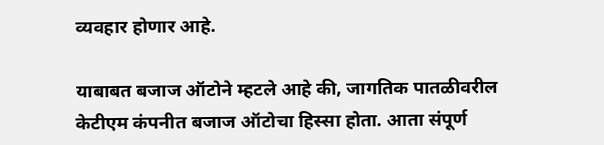व्यवहार होणार आहे.

याबाबत बजाज ऑटोने म्हटले आहे की, जागतिक पातळीवरील केटीएम कंपनीत बजाज ऑटोचा हिस्सा होता. आता संपूर्ण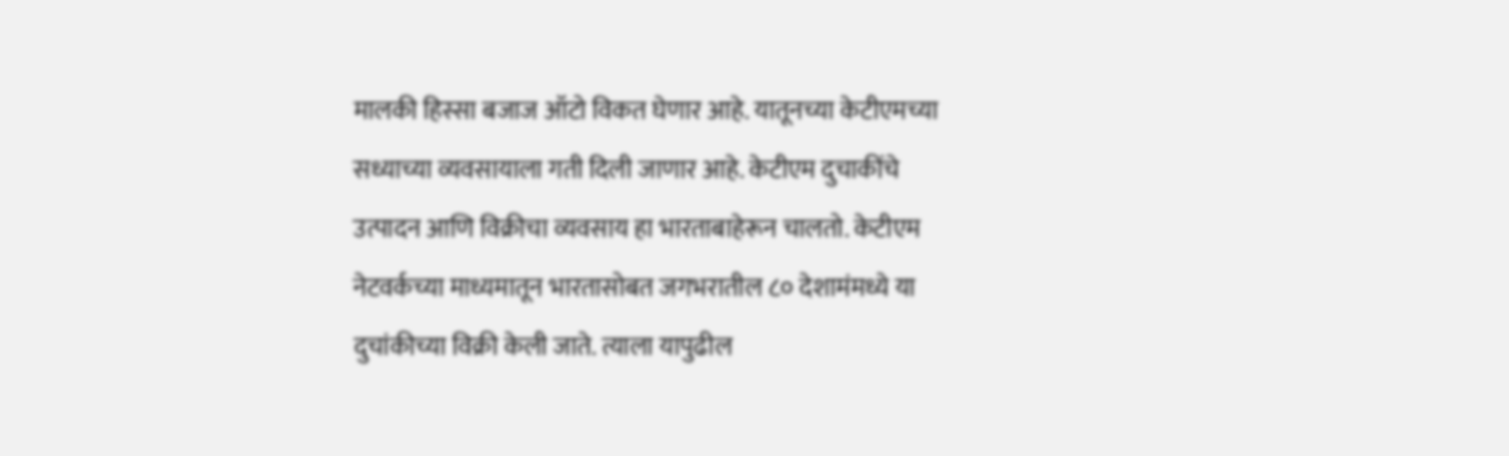मालकी हिस्सा बजाज ऑटो विकत घेणार आहे. यातूनच्या केटीएमच्या सध्याच्या व्यवसायाला गती दिली जाणार आहे. केटीएम दुचाकींचे उत्पादन आणि विक्रीचा व्यवसाय हा भारताबाहेरून चालतो. केटीएम नेटवर्कच्या माध्यमातून भारतासोबत जगभरातील ८० देशामंमध्ये या दुचांकीच्या विक्री केली जाते. त्याला यापुढील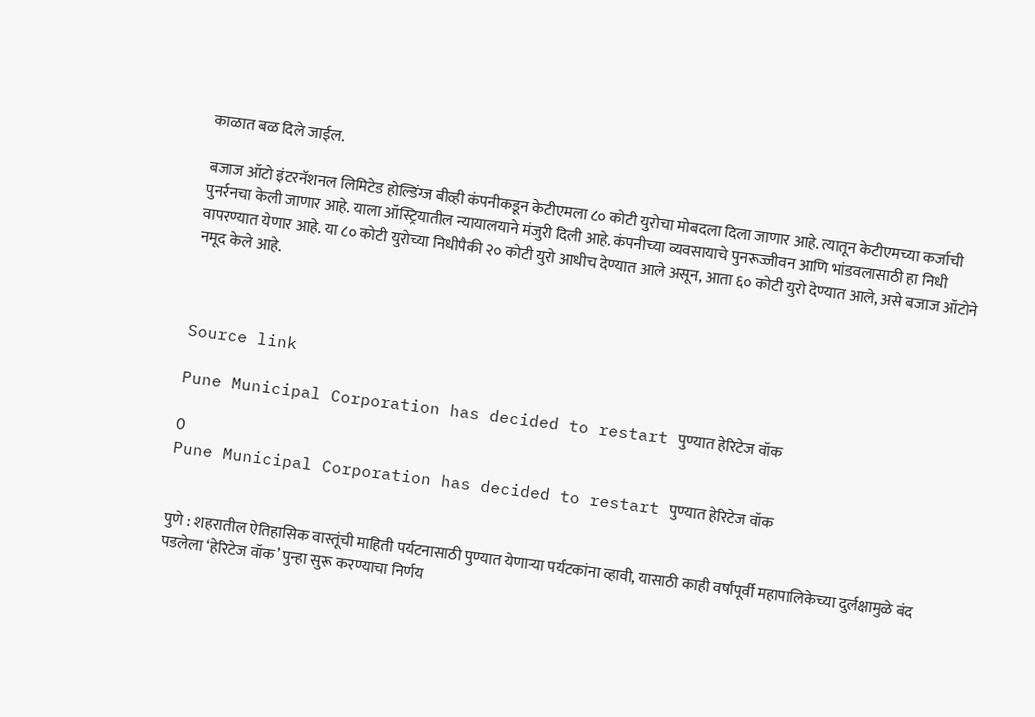काळात बळ दिले जाईल.

बजाज ऑटो इंटरनॅशनल लिमिटेड होल्डिंग्ज बीव्ही कंपनीकडून केटीएमला ८० कोटी युरोचा मोबदला दिला जाणार आहे. त्यातून केटीएमच्या कर्जाची पुनर्रनचा केली जाणार आहे. याला ऑस्ट्रियातील न्यायालयाने मंजुरी दिली आहे. कंपनीच्या व्यवसायाचे पुनरूज्जीवन आणि भांडवलासाठी हा निधी वापरण्यात येणार आहे. या ८० कोटी युरोच्या निधीपैकी २० कोटी युरो आधीच देण्यात आले असून, आता ६० कोटी युरो देण्यात आले, असे बजाज ऑटोने नमूद केले आहे.



Source link

Pune Municipal Corporation has decided to restart पुण्यात हेरिटेज वॉक

0
Pune Municipal Corporation has decided to restart पुण्यात हेरिटेज वॉक


पुणे : शहरातील ऐतिहासिक वास्तूंची माहिती पर्यटनासाठी पुण्यात येणाऱ्या पर्यटकांना व्हावी, यासाठी काही वर्षांपूर्वी महापालिकेच्या दुर्लक्षामुळे बंद पडलेला ‘हेरिटेज वॉक’ पुन्हा सुरू करण्याचा निर्णय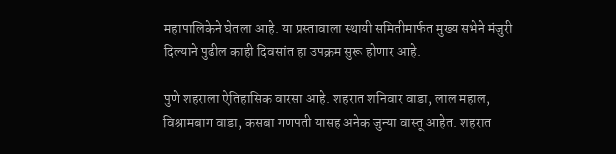महापालिकेने घेतला आहे. या प्रस्तावाला स्थायी समितीमार्फत मुख्य सभेने मंजुरी दिल्याने पुढील काही दिवसांत हा उपक्रम सुरू होणार आहे.

पुणे शहराला ऐतिहासिक वारसा आहे. शहरात शनिवार वाडा, लाल महाल, विश्रामबाग वाडा, कसबा गणपती यासह अनेक जुन्या वास्तू आहेत. शहरात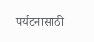पर्यटनासाठी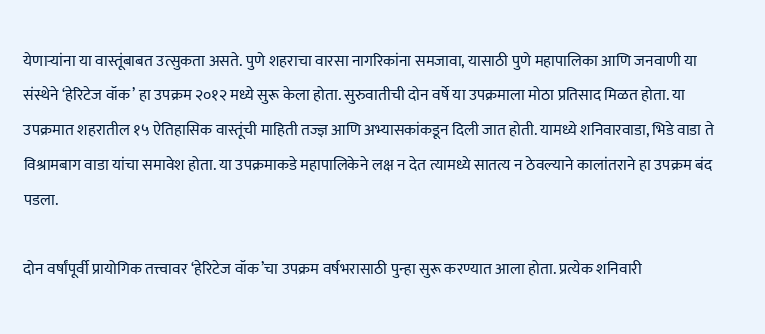येणाऱ्यांना या वास्तूंबाबत उत्सुकता असते. पुणे शहराचा वारसा नागरिकांना समजावा, यासाठी पुणे महापालिका आणि जनवाणी या संस्थेने ‘हेरिटेज वॉक’ हा उपक्रम २०१२ मध्ये सुरू केला होता. सुरुवातीची दोन वर्षे या उपक्रमाला मोठा प्रतिसाद मिळत होता. या उपक्रमात शहरातील १५ ऐतिहासिक वास्तूंची माहिती तज्ज्ञ आणि अभ्यासकांकडून दिली जात होती. यामध्ये शनिवारवाडा, भिडे वाडा ते विश्रामबाग वाडा यांचा समावेश होता. या उपक्रमाकडे महापालिकेने लक्ष न देत त्यामध्ये सातत्य न ठेवल्याने कालांतराने हा उपक्रम बंद पडला.

दोन वर्षांपूर्वी प्रायोगिक तत्त्वावर ‘हेरिटेज वॉक’चा उपक्रम वर्षभरासाठी पुन्हा सुरू करण्यात आला होता. प्रत्येक शनिवारी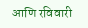आणि रविवारी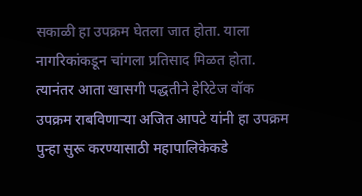सकाळी हा उपक्रम घेतला जात होता. याला नागरिकांकडून चांगला प्रतिसाद मिळत होता. त्यानंतर आता खासगी पद्धतीने हेरिटेज वॉक उपक्रम राबविणाऱ्या अजित आपटे यांनी हा उपक्रम पुन्हा सुरू करण्यासाठी महापालिकेकडे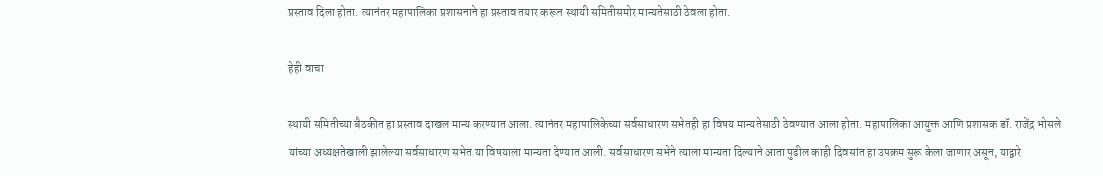प्रस्ताव दिला होता. त्यानंतर महापालिका प्रशासनाने हा प्रस्ताव तयार करून स्थायी समितीसमोर मान्यतेसाठी ठेवला होता.

हेही वाचा

स्थायी समितीच्या बैठकीत हा प्रस्ताव दाखल मान्य करण्यात आला. त्यानंतर महापालिकेच्या सर्वसाधारण सभेतही हा विषय मान्यतेसाठी ठेवण्यात आला होता. महापालिका आयुक्त आणि प्रशासक डॉ. राजेंद्र भोसले यांच्या अध्यक्षतेखाली झालेल्या सर्वसाधारण सभेत या विषयाला मान्यता देण्यात आली. सर्वसाधारण सभेने त्याला मान्यता दिल्याने आता पुढील काही दिवसांत हा उपक्रम सुरू केला जाणार असून, याद्वारे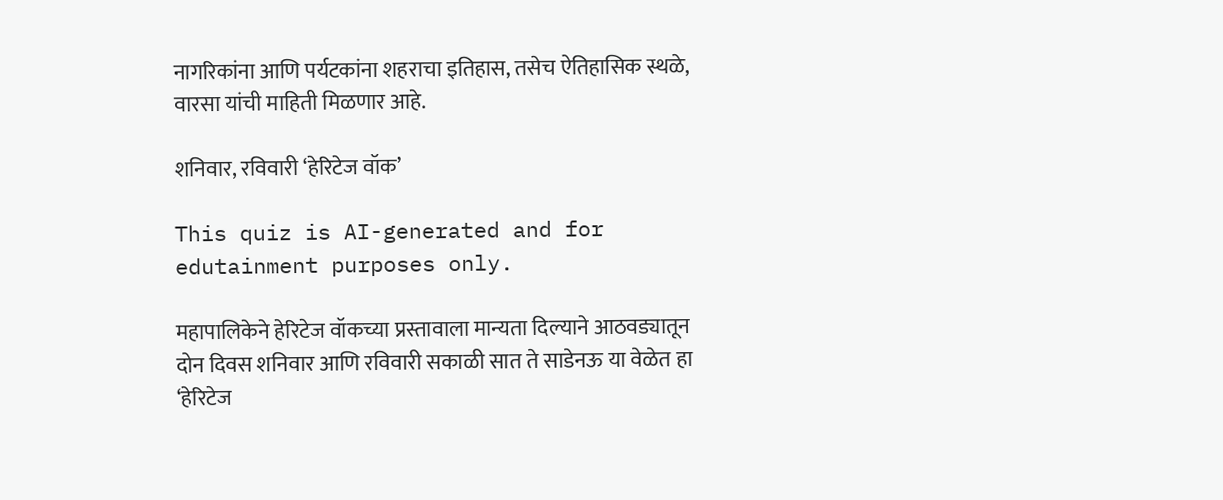नागरिकांना आणि पर्यटकांना शहराचा इतिहास, तसेच ऐतिहासिक स्थळे, वारसा यांची माहिती मिळणार आहे.

शनिवार, रविवारी ‘हेरिटेज वॉक’

This quiz is AI-generated and for edutainment purposes only.

महापालिकेने हेरिटेज वॉकच्या प्रस्तावाला मान्यता दिल्याने आठवड्यातून दोन दिवस शनिवार आणि रविवारी सकाळी सात ते साडेनऊ या वेळेत हा ‘हेरिटेज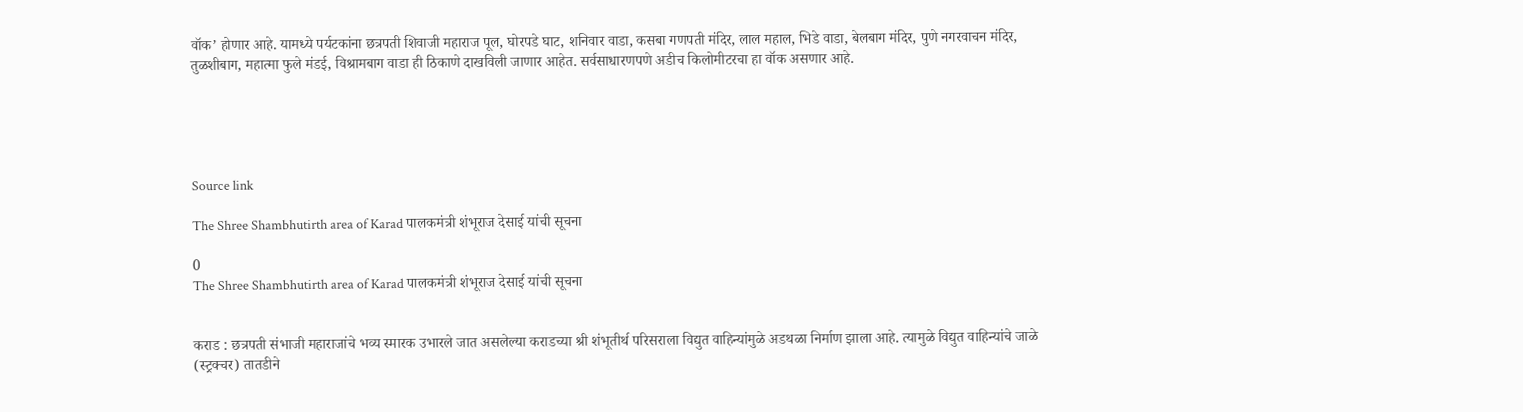वॉक’ होणार आहे. यामध्ये पर्यटकांना छत्रपती शिवाजी महाराज पूल, घोरपडे घाट, शनिवार वाडा, कसबा गणपती मंदिर, लाल महाल, भिडे वाडा, बेलबाग मंदिर, पुणे नगरवाचन मंदिर, तुळशीबाग, महात्मा फुले मंडई, विश्रामबाग वाडा ही ठिकाणे दाखविली जाणार आहेत. सर्वसाधारणपणे अडीच किलोमीटरचा हा वॉक असणार आहे.





Source link

The Shree Shambhutirth area of Karad पालकमंत्री शंभूराज देसाई यांची सूचना

0
The Shree Shambhutirth area of Karad पालकमंत्री शंभूराज देसाई यांची सूचना


कराड : छत्रपती संभाजी महाराजांचे भव्य स्मारक उभारले जात असलेल्या कराडच्या श्री शंभूतीर्थ परिसराला विद्युत वाहिन्यांमुळे अडथळा निर्माण झाला आहे. त्यामुळे विद्युत वाहिन्यांचे जाळे (स्ट्रक्चर) तातडीने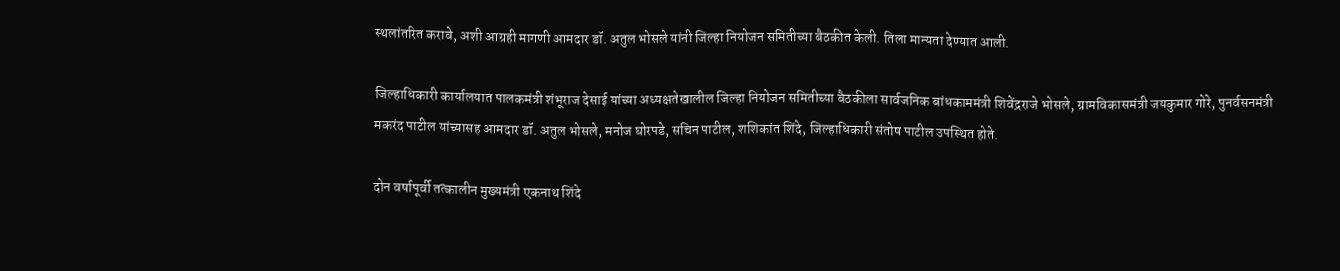स्थलांतरित करावे, अशी आग्रही मागणी आमदार डॉ. अतुल भोसले यांनी जिल्हा नियोजन समितीच्या बैठकीत केली. तिला मान्यता देण्यात आली.

जिल्हाधिकारी कार्यालयात पालकमंत्री शंभूराज देसाई यांच्या अध्यक्षतेखालील जिल्हा नियोजन समितीच्या बैठकीला सार्वजनिक बांधकाममंत्री शिवेंद्रराजे भोसले, ग्रामविकासमंत्री जयकुमार गोरे, पुनर्वसनमंत्री मकरंद पाटील यांच्यासह आमदार डॉ. अतुल भोसले, मनोज घोरपडे, सचिन पाटील, शशिकांत शिंदे, जिल्हाधिकारी संतोष पाटील उपस्थित होते.

दोन वर्षापूर्वी तत्कालीन मुख्यमंत्री एकनाथ शिंदे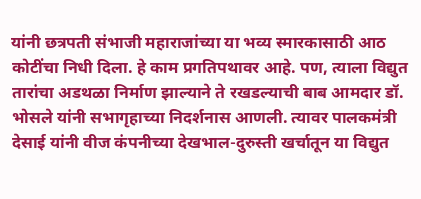यांनी छत्रपती संभाजी महाराजांच्या या भव्य स्मारकासाठी आठ कोटींचा निधी दिला. हे काम प्रगतिपथावर आहे. पण, त्याला विद्युत तारांचा अडथळा निर्माण झाल्याने ते रखडल्याची बाब आमदार डॉ. भोसले यांनी सभागृहाच्या निदर्शनास आणली. त्यावर पालकमंत्री देसाई यांनी वीज कंपनीच्या देखभाल-दुरुस्ती खर्चातून या विद्युत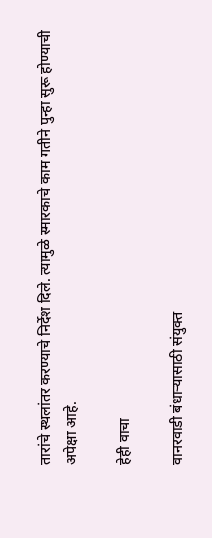तारांचे स्थलांतर करण्याचे निर्देश दिले. त्यामुळे स्मारकाचे काम गतीने पुन्हा सुरू होण्याची अपेक्षा आहे.

हेही वाचा

वानरवाडी बंधाऱ्यासाठी संयुक्त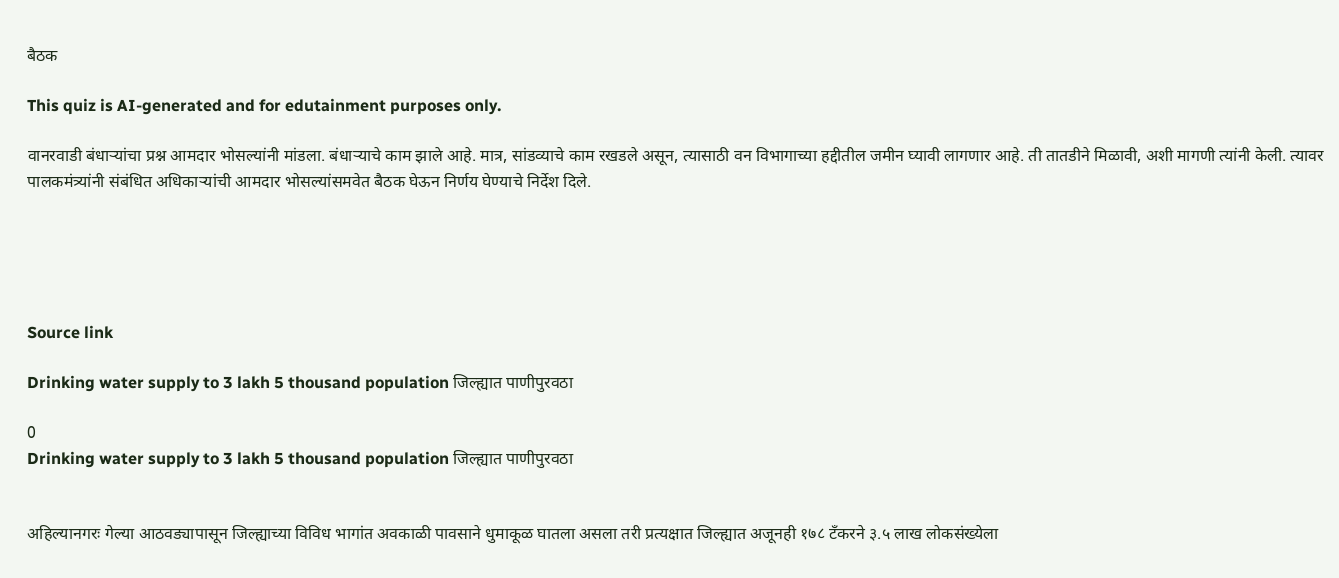बैठक

This quiz is AI-generated and for edutainment purposes only.

वानरवाडी बंधाऱ्यांचा प्रश्न आमदार भोसल्यांनी मांडला. बंधाऱ्याचे काम झाले आहे. मात्र, सांडव्याचे काम रखडले असून, त्यासाठी वन विभागाच्या हद्दीतील जमीन घ्यावी लागणार आहे. ती तातडीने मिळावी, अशी मागणी त्यांनी केली. त्यावर पालकमंत्र्यांनी संबंधित अधिकाऱ्यांची आमदार भोसल्यांसमवेत बैठक घेऊन निर्णय घेण्याचे निर्देश दिले.





Source link

Drinking water supply to 3 lakh 5 thousand population जिल्ह्यात पाणीपुरवठा

0
Drinking water supply to 3 lakh 5 thousand population जिल्ह्यात पाणीपुरवठा


अहिल्यानगरः गेल्या आठवड्यापासून जिल्ह्याच्या विविध भागांत अवकाळी पावसाने धुमाकूळ घातला असला तरी प्रत्यक्षात जिल्ह्यात अजूनही १७८ टँकरने ३.५ लाख लोकसंख्येला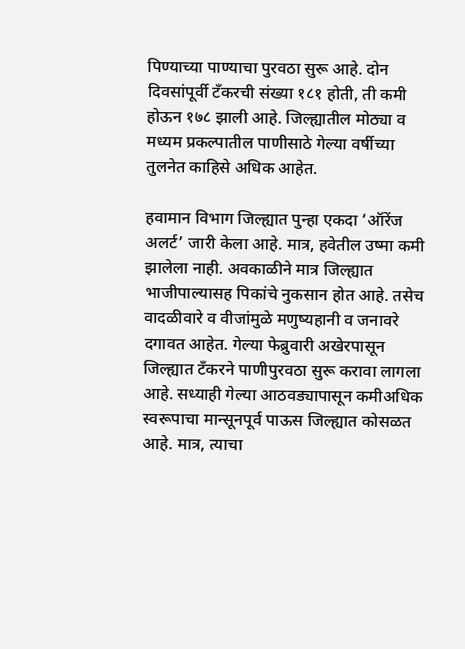पिण्याच्या पाण्याचा पुरवठा सुरू आहे. दोन दिवसांपूर्वी टँकरची संख्या १८१ होती, ती कमी होऊन १७८ झाली आहे. जिल्ह्यातील मोठ्या व मध्यम प्रकल्पातील पाणीसाठे गेल्या वर्षीच्या तुलनेत काहिसे अधिक आहेत.

हवामान विभाग जिल्ह्यात पुन्हा एकदा ‘ऑरेंज अलर्ट’ जारी केला आहे. मात्र, हवेतील उष्मा कमी झालेला नाही. अवकाळीने मात्र जिल्ह्यात भाजीपाल्यासह पिकांचे नुकसान होत आहे. तसेच वादळीवारे व वीजांमुळे मणुष्यहानी व जनावरे दगावत आहेत. गेल्या फेब्रुवारी अखेरपासून जिल्ह्यात टँकरने पाणीपुरवठा सुरू करावा लागला आहे. सध्याही गेल्या आठवड्यापासून कमीअधिक स्वरूपाचा मान्सूनपूर्व पाऊस जिल्ह्यात कोसळत आहे. मात्र, त्याचा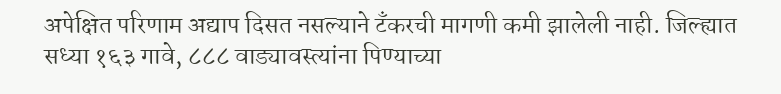अपेक्षित परिणाम अद्याप दिसत नसल्याने टँकरची मागणी कमी झालेली नाही. जिल्ह्यात सध्या १६३ गावे, ८८८ वाड्यावस्त्यांना पिण्याच्या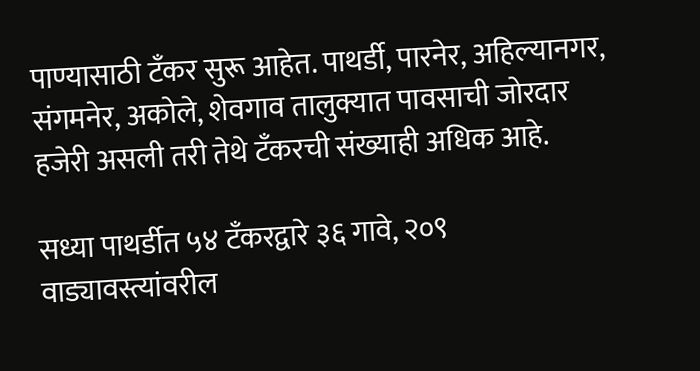पाण्यासाठी टँकर सुरू आहेत. पाथर्डी, पारनेर, अहिल्यानगर, संगमनेर, अकोले, शेवगाव तालुक्यात पावसाची जोरदार हजेरी असली तरी तेथे टँकरची संख्याही अधिक आहे.

सध्या पाथर्डीत ५४ टँकरद्वारे ३६ गावे, २०९ वाड्यावस्त्यांवरील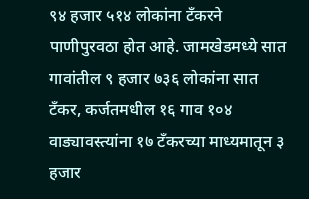९४ हजार ५१४ लोकांना टँकरने पाणीपुरवठा होत आहे. जामखेडमध्ये सात गावांतील ९ हजार ७३६ लोकांना सात टँकर, कर्जतमधील १६ गाव १०४ वाड्यावस्त्यांना १७ टँकरच्या माध्यमातून ३ हजार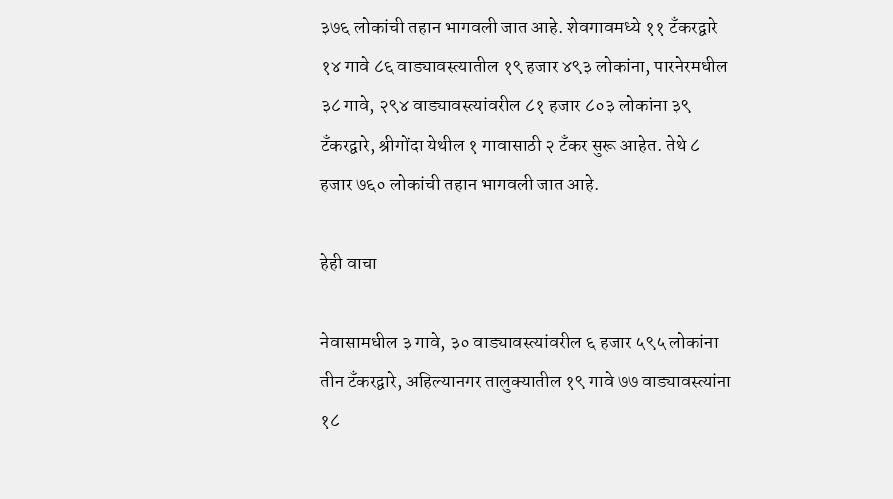३७६ लोकांची तहान भागवली जात आहे. शेवगावमध्ये ११ टँकरद्वारे १४ गावे ८६ वाड्यावस्त्यातील १९ हजार ४९३ लोकांना, पारनेरमधील ३८ गावे, २९४ वाड्यावस्त्यांवरील ८१ हजार ८०३ लोकांना ३९ टँकरद्वारे, श्रीगोंदा येथील १ गावासाठी २ टँकर सुरू आहेत. तेथे ८ हजार ७६० लोकांची तहान भागवली जात आहे.

हेही वाचा

नेवासामधील ३ गावे, ३० वाड्यावस्त्यांवरील ६ हजार ५९५ लोकांना तीन टँकरद्वारे, अहिल्यानगर तालुक्यातील १९ गावे ७७ वाड्यावस्त्यांना १८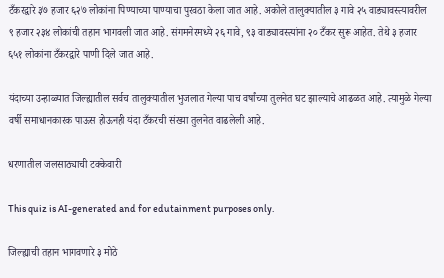टँकरद्वारे ३७ हजार ६२७ लोकांना पिण्याच्या पाण्याचा पुरवठा केला जात आहे. अकोले तालुक्यातील ३ गावे २५ वाड्यावस्त्यावरील ९ हजार २३४ लोकांची तहान भागवली जात आहे. संगमनेरमध्ये २६ गावे, ९३ वाड्यावस्त्यांना २० टँकर सुरू आहेत. तेथे ३ हजार ६५१ लोकांना टँकरद्वारे पाणी दिले जात आहे.

यंदाच्या उन्हाळ्यात जिल्ह्यातील सर्वच तालुक्यातील भुजलात गेल्या पाच वर्षांच्या तुलनेत घट झाल्याचे आढळत आहे. त्यामुळे गेल्या वर्षी समाधानकारक पाऊस होऊनही यंदा टँकरची संख्या तुलनेत वाढलेली आहे.

धरणातील जलसाठ्याची टक्केवारी

This quiz is AI-generated and for edutainment purposes only.

जिल्ह्याची तहान भागवणारे ३ मोठे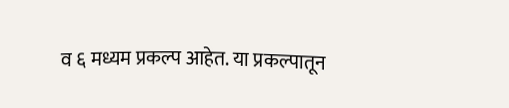व ६ मध्यम प्रकल्प आहेत. या प्रकल्पातून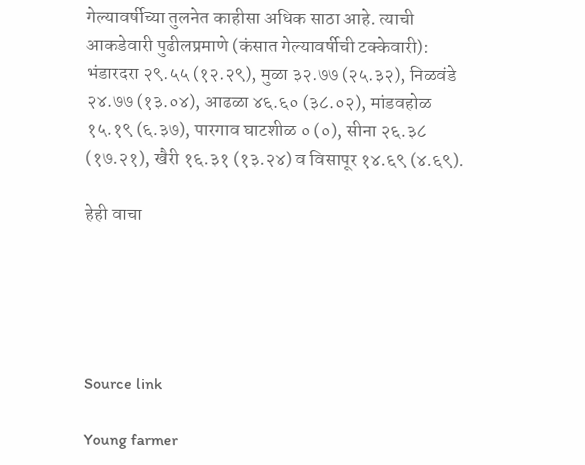गेल्यावर्षीच्या तुलनेत काहीसा अधिक साठा आहे. त्याची आकडेवारी पुढीलप्रमाणे (कंसात गेल्यावर्षीची टक्केवारी): भंडारदरा २९.५५ (१२.२९), मुळा ३२.७७ (२५.३२), निळवंडे २४.७७ (१३.०४), आढळा ४६.६० (३८.०२), मांडवहोळ १५.१९ (६.३७), पारगाव घाटशीळ ० (०), सीना २६.३८ (१७.२१), खैरी १६.३१ (१३.२४) व विसापूर १४.६९ (४.६९).

हेही वाचा





Source link

Young farmer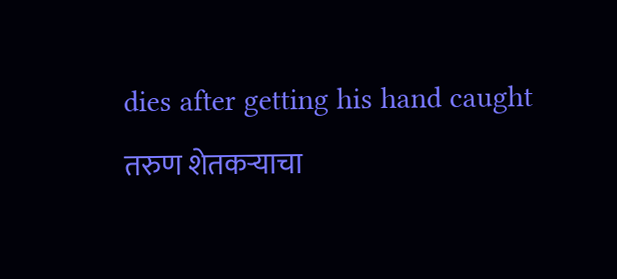dies after getting his hand caught तरुण शेतकऱ्याचा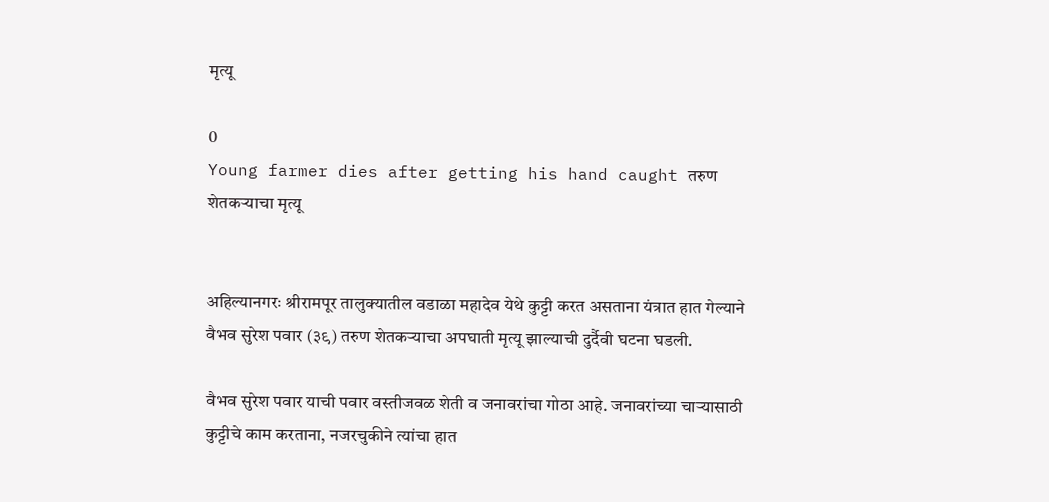मृत्यू

0
Young farmer dies after getting his hand caught तरुण शेतकऱ्याचा मृत्यू


अहिल्यानगरः श्रीरामपूर तालुक्यातील वडाळा महादेव येथे कुट्टी करत असताना यंत्रात हात गेल्याने वैभव सुरेश पवार (३९) तरुण शेतकऱ्याचा अपघाती मृत्यू झाल्याची दुर्दैवी घटना घडली.

वैभव सुरेश पवार याची पवार वस्तीजवळ शेती व जनावरांचा गोठा आहे. जनावरांच्या चाऱ्यासाठी कुट्टीचे काम करताना, नजरचुकीने त्यांचा हात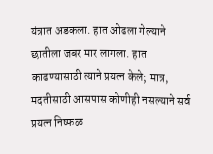यंत्रात अडकला. हात ओढला गेल्याने छातीला जबर मार लागला. हात काढण्यासाठी त्याने प्रयत्न केले; मात्र, मदतीसाठी आसपास कोणीही नसल्याने सर्व प्रयत्न निष्फळ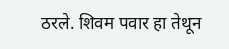ठरले. शिवम पवार हा तेथून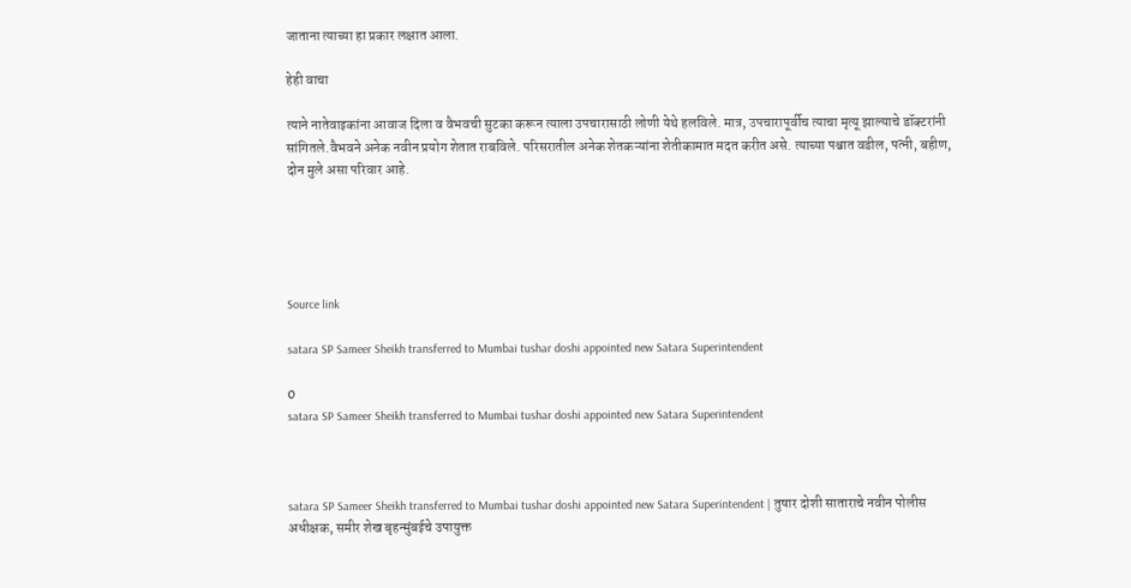जाताना त्याच्या हा प्रकार लक्षात आला.

हेही वाचा

त्याने नातेवाइकांना आवाज दिला व वैभवची सुटका करून त्याला उपचारासाठी लोणी येथे हलविले. मात्र, उपचारापूर्वीच त्याचा मृत्यू झाल्याचे डॉक्टरांनी सांगितले.वैभवने अनेक नवीन प्रयोग शेतात राबविले. परिसरातील अनेक शेतकऱ्यांना शेतीकामात मदत करीत असे. त्याच्या पश्चात वडील, पत्नी, बहीण, दोन मुले असा परिवार आहे.





Source link

satara SP Sameer Sheikh transferred to Mumbai tushar doshi appointed new Satara Superintendent

0
satara SP Sameer Sheikh transferred to Mumbai tushar doshi appointed new Satara Superintendent



satara SP Sameer Sheikh transferred to Mumbai tushar doshi appointed new Satara Superintendent | तुषार दोशी साताराचे नवीन पोलीस अधीक्षक, समीर शेख बृहन्मुंबईचे उपायुक्त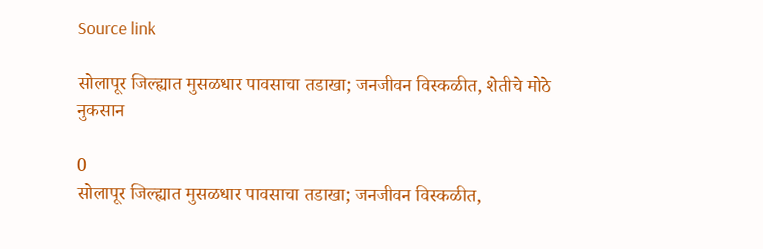Source link

सोलापूर जिल्ह्यात मुसळधार पावसाचा तडाखा; जनजीवन विस्कळीत, शेतीचे मोठे नुकसान

0
सोलापूर जिल्ह्यात मुसळधार पावसाचा तडाखा; जनजीवन विस्कळीत,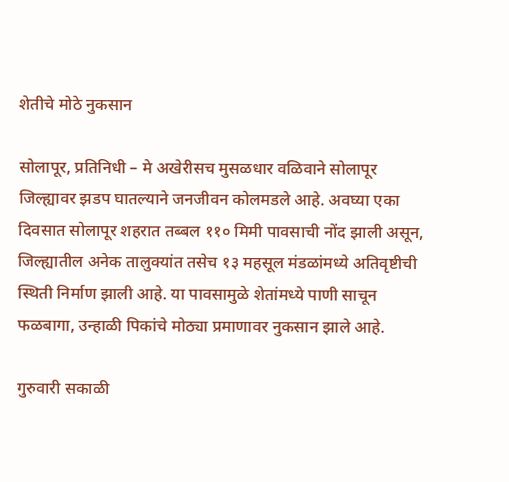शेतीचे मोठे नुकसान

सोलापूर, प्रतिनिधी – मे अखेरीसच मुसळधार वळिवाने सोलापूर जिल्ह्यावर झडप घातल्याने जनजीवन कोलमडले आहे. अवघ्या एका दिवसात सोलापूर शहरात तब्बल ११० मिमी पावसाची नोंद झाली असून, जिल्ह्यातील अनेक तालुक्यांत तसेच १३ महसूल मंडळांमध्ये अतिवृष्टीची स्थिती निर्माण झाली आहे. या पावसामुळे शेतांमध्ये पाणी साचून फळबागा, उन्हाळी पिकांचे मोठ्या प्रमाणावर नुकसान झाले आहे.

गुरुवारी सकाळी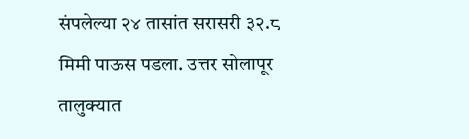संपलेल्या २४ तासांत सरासरी ३२.८ मिमी पाऊस पडला. उत्तर सोलापूर तालुक्यात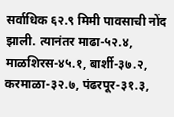सर्वाधिक ६२.९ मिमी पावसाची नोंद झाली. त्यानंतर माढा-५२.४, माळशिरस-४५.१, बार्शी-३७.२, करमाळा-३२.७, पंढरपूर-३१.३,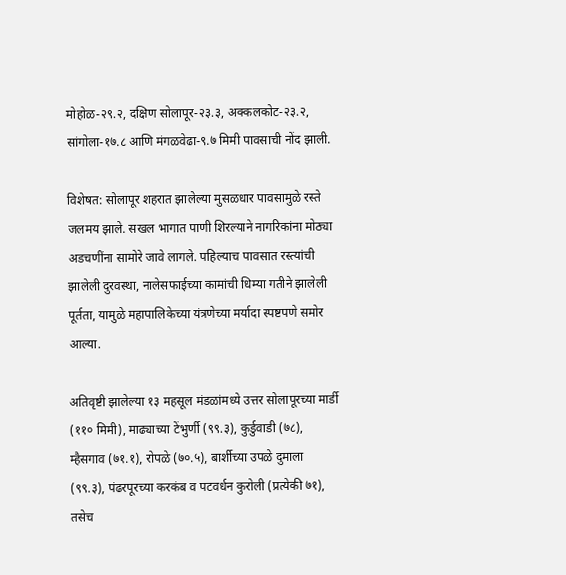मोहोळ-२९.२, दक्षिण सोलापूर-२३.३, अक्कलकोट-२३.२, सांगोला-१७.८ आणि मंगळवेढा-९.७ मिमी पावसाची नोंद झाली.

विशेषत: सोलापूर शहरात झालेल्या मुसळधार पावसामुळे रस्ते जलमय झाले. सखल भागात पाणी शिरल्याने नागरिकांना मोठ्या अडचणींना सामोरे जावे लागले. पहिल्याच पावसात रस्त्यांची झालेली दुरवस्था, नालेसफाईच्या कामांची धिम्या गतीने झालेली पूर्तता, यामुळे महापालिकेच्या यंत्रणेच्या मर्यादा स्पष्टपणे समोर आल्या.

अतिवृष्टी झालेल्या १३ महसूल मंडळांमध्ये उत्तर सोलापूरच्या मार्डी (११० मिमी), माढ्याच्या टेंभुर्णी (९९.३), कुर्डुवाडी (७८), म्हैसगाव (७१.१), रोपळे (७०.५), बार्शीच्या उपळे दुमाला (९९.३), पंढरपूरच्या करकंब व पटवर्धन कुरोली (प्रत्येकी ७१), तसेच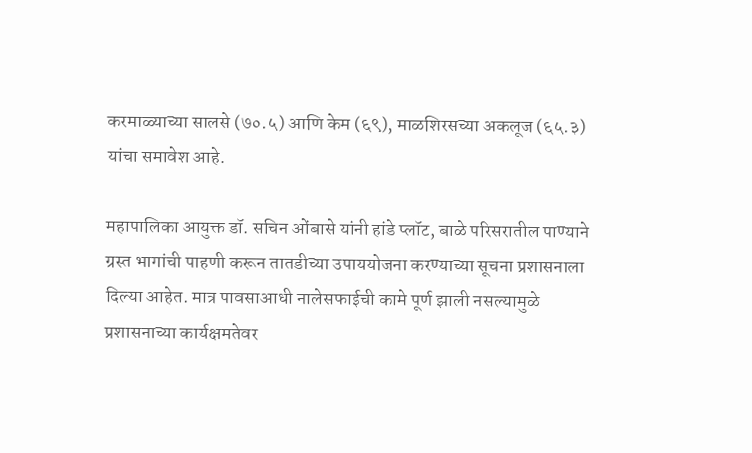करमाळ्याच्या सालसे (७०.५) आणि केम (६९), माळशिरसच्या अकलूज (६५.३) यांचा समावेश आहे.

महापालिका आयुक्त डॉ. सचिन ओंबासे यांनी हांडे प्लॉट, बाळे परिसरातील पाण्याने ग्रस्त भागांची पाहणी करून तातडीच्या उपाययोजना करण्याच्या सूचना प्रशासनाला दिल्या आहेत. मात्र पावसाआधी नालेसफाईची कामे पूर्ण झाली नसल्यामुळे प्रशासनाच्या कार्यक्षमतेवर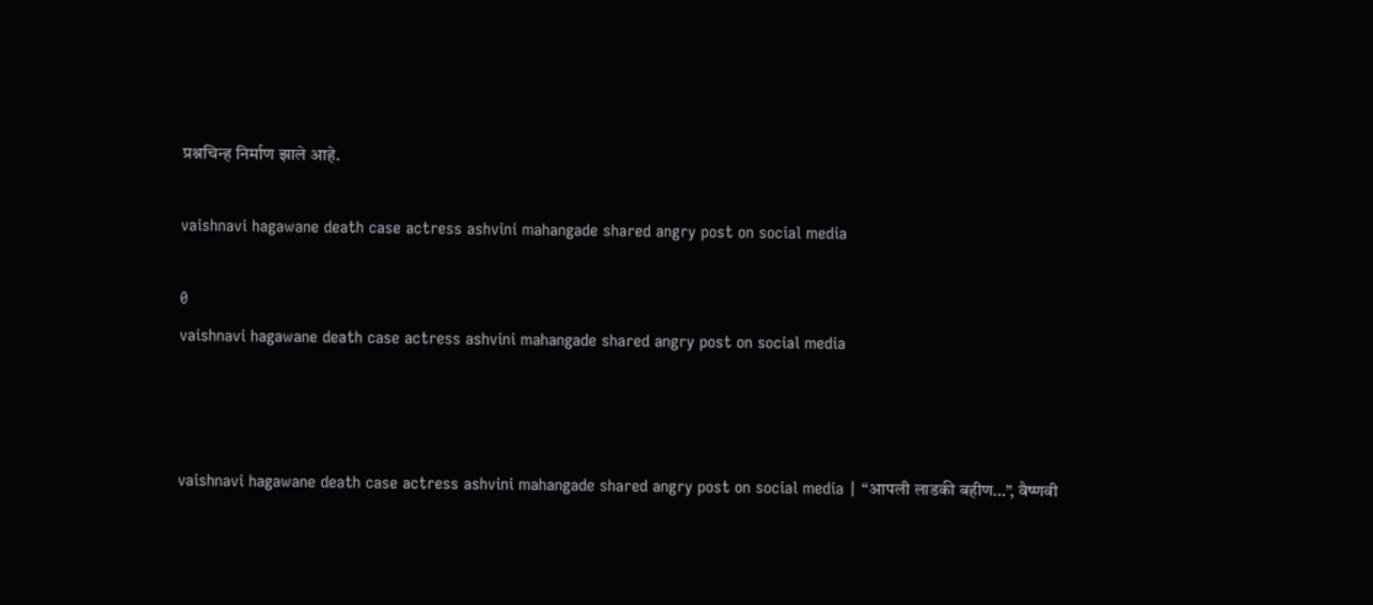प्रश्नचिन्ह निर्माण झाले आहे.

vaishnavi hagawane death case actress ashvini mahangade shared angry post on social media

0
vaishnavi hagawane death case actress ashvini mahangade shared angry post on social media



vaishnavi hagawane death case actress ashvini mahangade shared angry post on social media | “आपली लाडकी बहीण…”, वैष्णवी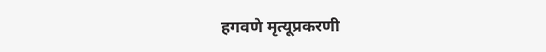हगवणे मृत्यूप्रकरणी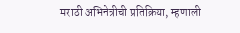मराठी अभिनेत्रीची प्रतिक्रिया, म्हणाली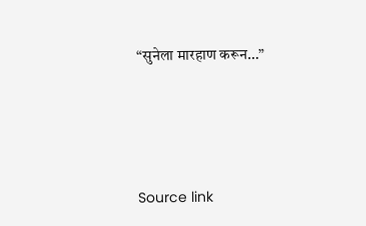“सुनेला मारहाण करून…”





Source link